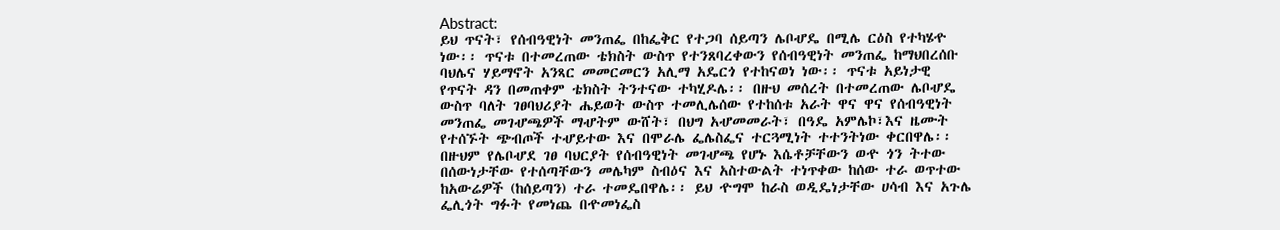Abstract:
ይህ ጥናት፣ የሰብዓዊነት መንጠፌ በከፌቅር የተጋባ ሰይጣን ሌቦሇዴ በሚሌ ርዕስ የተካሄዯ
ነው፡፡ ጥናቱ በተመረጠው ቴክስት ውስጥ የተንጸባረቀውን የሰብዓዊነት መንጠፌ ከማህበረሰቡ
ባህሌና ሃይማኖት አንጻር መመርመርን አሊማ አዴርጎ የተከናወነ ነው፡፡ ጥናቱ አይነታዊ
የጥናት ዳን በመጠቀም ቴክስት ትንተናው ተካሂዶሌ፡፡ በዙህ መሰረት በተመረጠው ሌቦሇዴ
ውስጥ ባለት ገፀባህሪያት ሔይወት ውስጥ ተመሊሌሰው የተከሰቱ አራት ዋና ዋና የሰብዓዊነት
መንጠፌ መገሇጫዎች ማሇትም ውሸት፣ በህግ አሇመመራት፣ በዓዴ አምሌኮ፣እና ዜሙት
የተሰኙት ጭብጦች ተሇይተው እና በሞራሌ ፌሌስፌና ተርጓሚነት ተተንትነው ቀርበዋሌ፡፡
በዙህም የሌቦሇደ ገፀ ባህርያት የሰብዓዊነት መገሇጫ የሆኑ እሴቶቻቸውን ወዯ ጎን ትተው
በሰውነታቸው የተሰጣቸውን መሌካም ስብዕና እና አስተውልት ተነጥቀው ከሰው ተራ ወጥተው
ከአውሬዎች (ከሰይጣን) ተራ ተመዴበዋሌ፡፡ ይህ ዯግሞ ከራስ ወዲዴነታቸው ሀሳብ እና አጉሌ
ፌሊጎት ግፉት የመነጨ በዯመነፌስ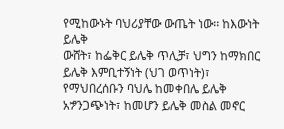የሚከውኑት ባህሪያቸው ውጤት ነው፡፡ ከእውነት ይሌቅ
ውሸት፣ ከፌቅር ይሌቅ ጥሊቻ፣ ህግን ከማክበር ይሌቅ እምቢተኝነት (ህገ ወጥነት)፣
የማህበረሰቡን ባህሌ ከመቀበሌ ይሌቅ አፇንጋጭነት፣ ከመሆን ይሌቅ መስል መኖር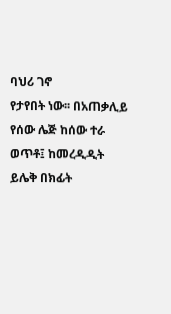ባህሪ ገኖ
የታየበት ነው፡፡ በአጠቃሊይ የሰው ሌጅ ከሰው ተራ ወጥቶ፤ ከመረዲዲት ይሌቅ በክፊት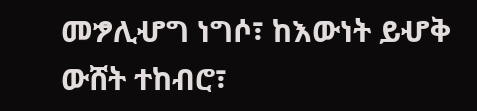መፇሊሇግ ነግሶ፣ ከእውነት ይሇቅ ውሸት ተከብሮ፣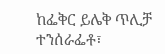ከፌቅር ይሌቅ ጥሊቻ ተንሰራፌቶ፣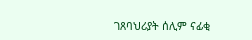ገጸባህሪያት ሰሊም ናፊቂ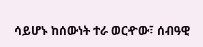ሳይሆኑ ከሰውነት ተራ ወርዯው፣ ሰብዓዊ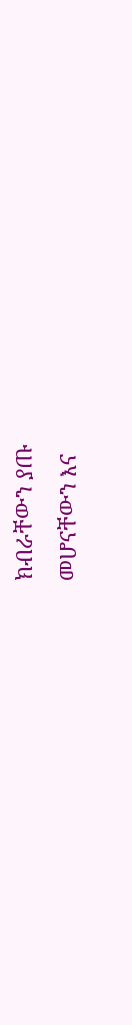ክብራቸውን ያጡ
መሆናቸውን እና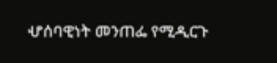ሇሰባዊነት መንጠፌ የሚዲርጉ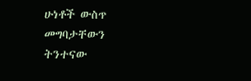ሁነቶች ውስጥ መግባታቸውን ትንተናው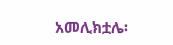አመሊክቷሌ፡